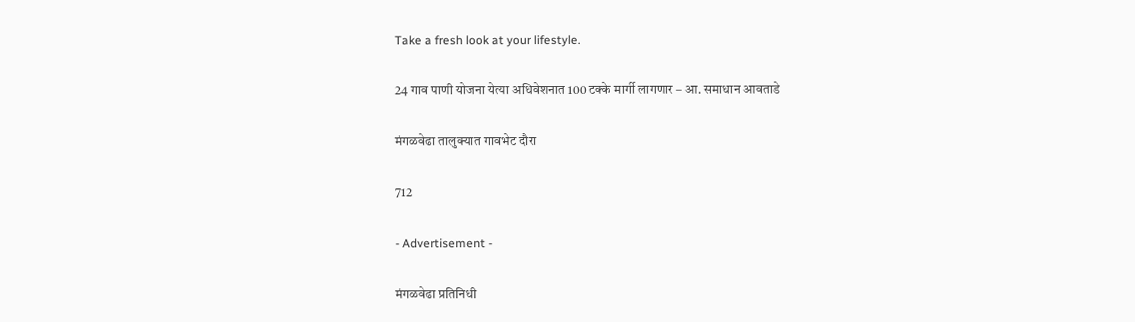Take a fresh look at your lifestyle.

24 गाव पाणी योजना येत्या अधिवेशनात 100 टक्के मार्गी लागणार – आ. समाधान आवताडे

मंगळवेढा तालुक्यात गावभेट दौरा

712

- Advertisement -

मंगळवेढा प्रतिनिधी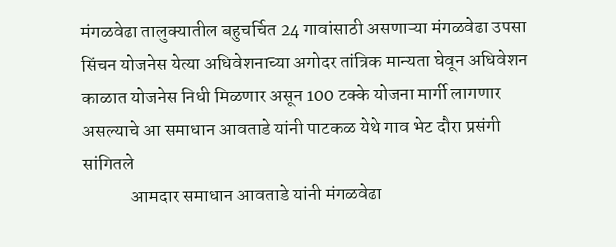मंगळवेढा तालुक्यातील बहुचर्चित 24 गावांसाठी असणाऱ्या मंगळवेढा उपसा सिंचन योजनेस येत्या अधिवेशनाच्या अगोदर तांत्रिक मान्यता घेवून अधिवेशन काळात योजनेस निधी मिळणार असून 100 टक्के योजना मार्गी लागणार असल्याचे आ समाधान आवताडे यांनी पाटकळ येथे गाव भेट दौरा प्रसंगी सांगितले
             आमदार समाधान आवताडे यांनी मंगळवेढा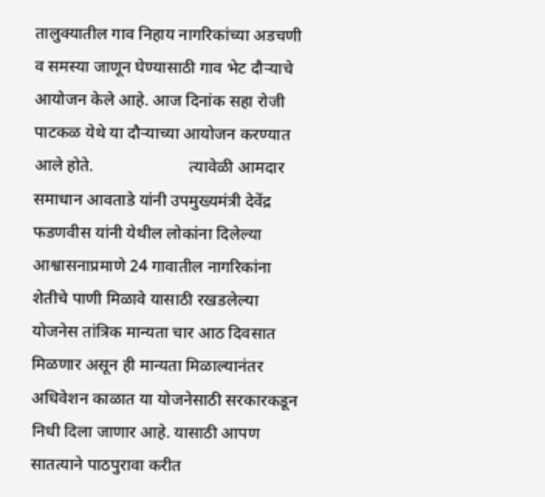तालुक्यातील गाव निहाय नागरिकांच्या अडचणी व समस्या जाणून घेण्यासाठी गाव भेट दौऱ्याचे आयोजन केले आहे. आज दिनांक सहा रोजी पाटकळ येथे या दौऱ्याच्या आयोजन करण्यात आले होते.                       त्यावेळी आमदार समाधान आवताडे यांनी उपमुख्यमंत्री देवेंद्र फडणवीस यांनी येथील लोकांना दिलेल्या आश्वासनाप्रमाणे 24 गावातील नागरिकांना शेतीचे पाणी मिळावे यासाठी रखडलेल्या योजनेस तांत्रिक मान्यता चार आठ दिवसात मिळणार असून ही मान्यता मिळाल्यानंतर अधिवेशन काळात या योजनेसाठी सरकारकडून निधी दिला जाणार आहे. यासाठी आपण सातत्याने पाठपुरावा करीत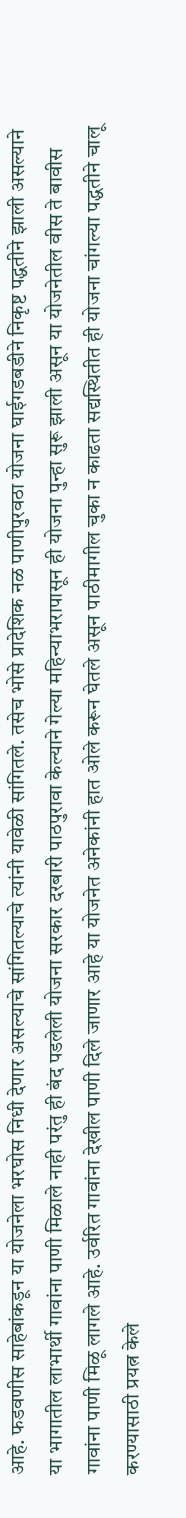आहे. फडवणीस साहेबांकडून या योजनेला भरघोस निधी देणार असल्याचे सांगितल्याचे त्यांनी यावेळी सांगितले. तसेच भोसे प्रादेशिक नळ पाणीपुरवठा योजना घाईगडबडीने निकृष्ट पद्धतीने झाली असल्याने या भागातील लाभार्थी गावांना पाणी मिळाले नाही परंतु ही बंद पडलेली योजना सरकार दरबारी पाठपुरावा केल्याने गेल्या महिन्याभरापासून ही योजना पुन्हा सुरू झाली असून या योजनेतील वीस ते बावीस गावांना पाणी मिळू लागले आहे. उर्वरित गावांना देखील पाणी दिले जाणार आहे या योजनेत अनेकांनी हात ओले करून घेतले असून पाठीमागील चुका न काढता सद्यस्थितीत ही योजना चांगल्या पद्धतीने चालू करण्यासाठी प्रयत्न केले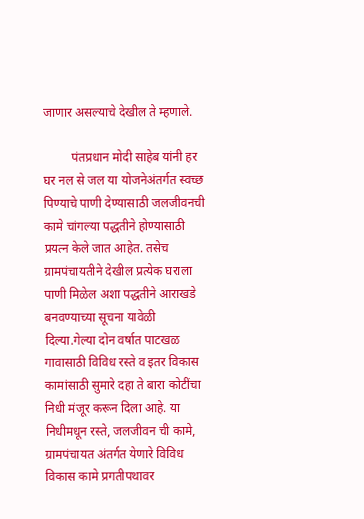जाणार असल्याचे देखील ते म्हणाले.

         पंतप्रधान मोदी साहेब यांनी हर घर नल से जल या योजनेअंतर्गत स्वच्छ पिण्याचे पाणी देण्यासाठी जलजीवनची कामे चांगल्या पद्धतीने होण्यासाठी प्रयत्न केले जात आहेत. तसेच ग्रामपंचायतीने देखील प्रत्येक घराला पाणी मिळेल अशा पद्धतीने आराखडे बनवण्याच्या सूचना यावेळी दिल्या.गेल्या दोन वर्षात पाटखळ गावासाठी विविध रस्ते व इतर विकास कामांसाठी सुमारे दहा ते बारा कोटींचा निधी मंजूर करून दिला आहे. या निधीमधून रस्ते, जलजीवन ची कामे, ग्रामपंचायत अंतर्गत येणारे विविध विकास कामे प्रगतीपथावर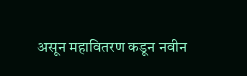असून महावितरण कडून नवीन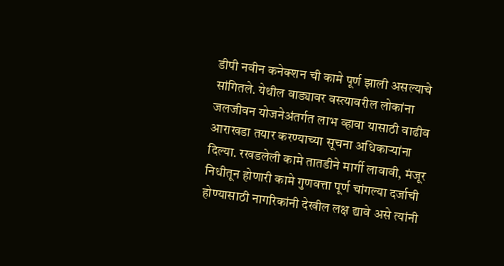डीपी नवीन कनेक्शन ची कामे पूर्ण झाली असल्याचे सांगितले. येथील वाड्यावर वस्त्यावरील लोकांना जलजीवन योजनेअंतर्गत लाभ व्हावा यासाठी वाढीव आराखडा तयार करण्याच्या सूचना अधिकाऱ्यांना दिल्या. रखडलेली कामे तातडीने मार्गी लावावी, मंजूर निधीतून होणारी कामे गुणवत्ता पूर्ण चांगल्या दर्जाची होण्यासाठी नागरिकांनी देखील लक्ष द्यावे असे त्यांनी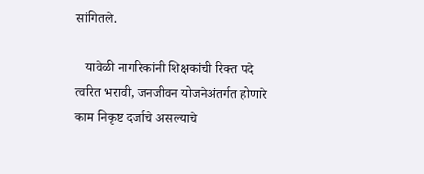सांगितले.

   यावेळी नागरिकांनी शिक्षकांची रिक्त पदे त्वरित भरावी, जनजीवन योजनेअंतर्गत होणारे काम निकृष्ट दर्जाचे असल्याचे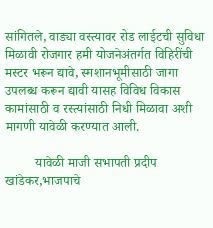सांगितले, वाड्या वस्त्यावर रोड लाईटची सुविधा मिळावी रोजगार हमी योजनेअंतर्गत विहिरींची मस्टर भरून द्यावे, स्मशानभूमीसाठी जागा उपलब्ध करून द्यावी यासह विविध विकास कामांसाठी व रस्त्यांसाठी निधी मिळावा अशी मागणी यावेळी करण्यात आली.

         यावेळी माजी सभापती प्रदीप खांडेकर,भाजपाचे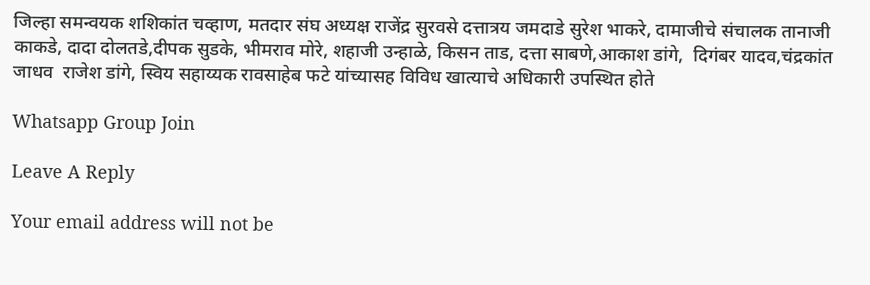जिल्हा समन्वयक शशिकांत चव्हाण, मतदार संघ अध्यक्ष राजेंद्र सुरवसे दत्तात्रय जमदाडे सुरेश भाकरे, दामाजीचे संचालक तानाजी काकडे, दादा दोलतडे,दीपक सुडके, भीमराव मोरे, शहाजी उन्हाळे, किसन ताड, दत्ता साबणे,आकाश डांगे,  दिगंबर यादव,चंद्रकांत जाधव  राजेश डांगे, स्विय सहाय्यक रावसाहेब फटे यांच्यासह विविध खात्याचे अधिकारी उपस्थित होते

Whatsapp Group Join

Leave A Reply

Your email address will not be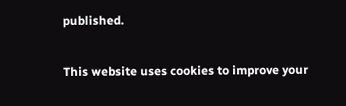published.

This website uses cookies to improve your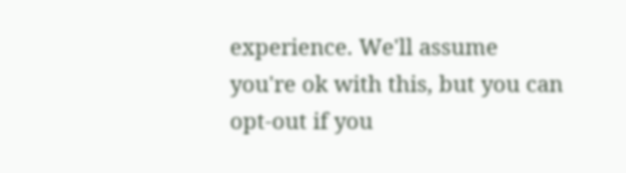experience. We'll assume you're ok with this, but you can opt-out if you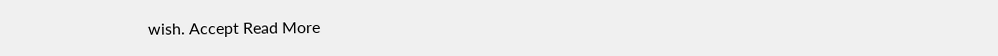wish. Accept Read More